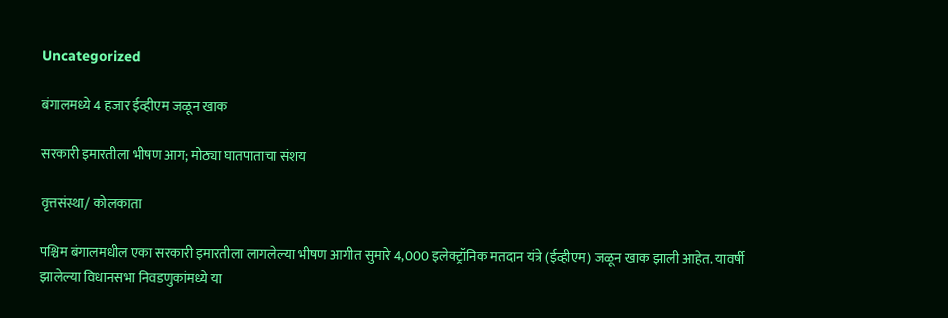Uncategorized

बंगालमध्ये 4 हजार ईव्हीएम जळून खाक

सरकारी इमारतीला भीषण आग; मोठ्या घातपाताचा संशय

वृत्तसंस्था/ कोलकाता

पश्चिम बंगालमधील एका सरकारी इमारतीला लागलेल्या भीषण आगीत सुमारे 4,000 इलेक्ट्रॉनिक मतदान यंत्रे (ईव्हीएम) जळून खाक झाली आहेत. यावर्षी झालेल्या विधानसभा निवडणुकांमध्ये या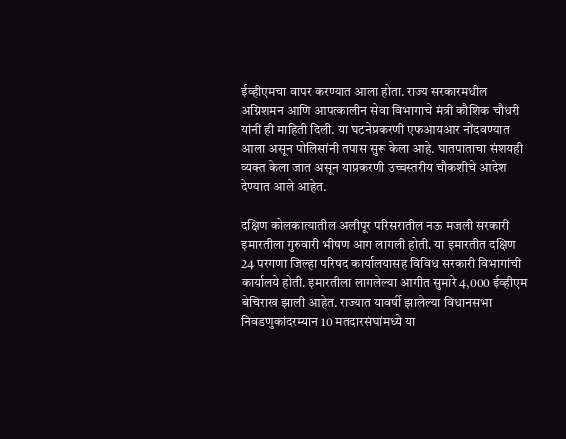ईव्हीएमचा वापर करण्यात आला होता. राज्य सरकारमधील अग्निशमन आणि आपत्कालीन सेवा विभागाचे मंत्री कौशिक चौधरी यांनी ही माहिती दिली. या घटनेप्रकरणी एफआयआर नोंदवण्यात आला असून पोलिसांनी तपास सुरू केला आहे. घातपाताचा संशयही व्यक्त केला जात असून याप्रकरणी उच्चस्तरीय चौकशीचे आदेश देण्यात आले आहेत.

दक्षिण कोलकात्यातील अलीपूर परिसरातील नऊ मजली सरकारी इमारतीला गुरुवारी भीषण आग लागली होती. या इमारतीत दक्षिण 24 परगणा जिल्हा परिषद कार्यालयासह विविध सरकारी विभागांची कार्यालये होती. इमारतीला लागलेल्या आगीत सुमारे 4,000 ईव्हीएम बेचिराख झाली आहेत. राज्यात यावर्षी झालेल्या विधानसभा निवडणुकांदरम्यान 10 मतदारसंघांमध्ये या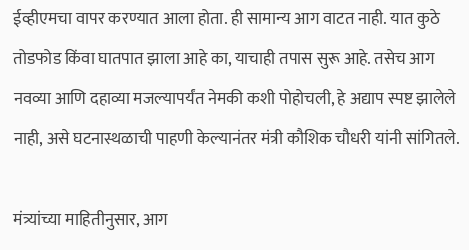ईव्हीएमचा वापर करण्यात आला होता. ही सामान्य आग वाटत नाही. यात कुठे तोडफोड किंवा घातपात झाला आहे का, याचाही तपास सुरू आहे. तसेच आग नवव्या आणि दहाव्या मजल्यापर्यंत नेमकी कशी पोहोचली, हे अद्याप स्पष्ट झालेले नाही, असे घटनास्थळाची पाहणी केल्यानंतर मंत्री कौशिक चौधरी यांनी सांगितले.

मंत्र्यांच्या माहितीनुसार, आग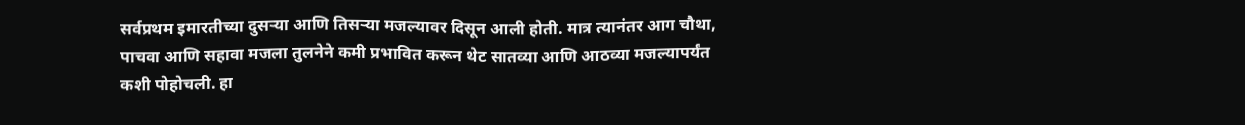सर्वप्रथम इमारतीच्या दुसऱ्या आणि तिसऱ्या मजल्यावर दिसून आली होती. मात्र त्यानंतर आग चौथा, पाचवा आणि सहावा मजला तुलनेने कमी प्रभावित करून थेट सातव्या आणि आठव्या मजल्यापर्यंत कशी पोहोचली. हा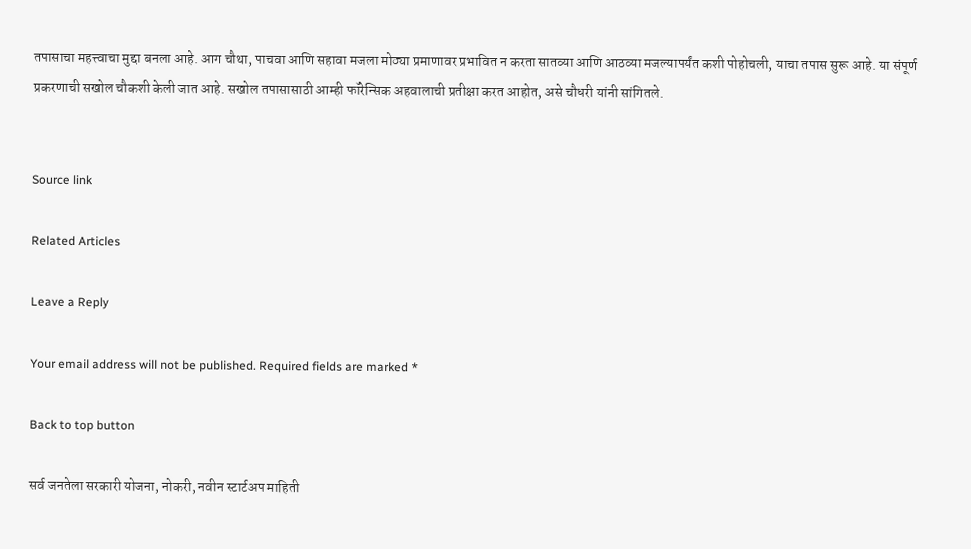तपासाचा महत्त्वाचा मुद्दा बनला आहे. आग चौथा, पाचवा आणि सहावा मजला मोठ्या प्रमाणावर प्रभावित न करता सातव्या आणि आठव्या मजल्यापर्यंत कशी पोहोचली, याचा तपास सुरू आहे. या संपूर्ण प्रकरणाची सखोल चौकशी केली जात आहे. सखोल तपासासाठी आम्ही फॉरेन्सिक अहवालाची प्रतीक्षा करत आहोत, असे चौधरी यांनी सांगितले.


Source link

Related Articles

Leave a Reply

Your email address will not be published. Required fields are marked *

Back to top button

सर्व जनतेला सरकारी योजना, नोकरी, नवीन स्टार्टअप माहिती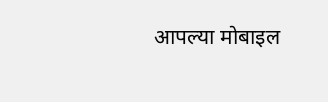आपल्या मोबाइल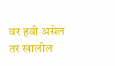वर हवी असेल तर खालील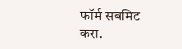फॉर्म सबमिट करा.